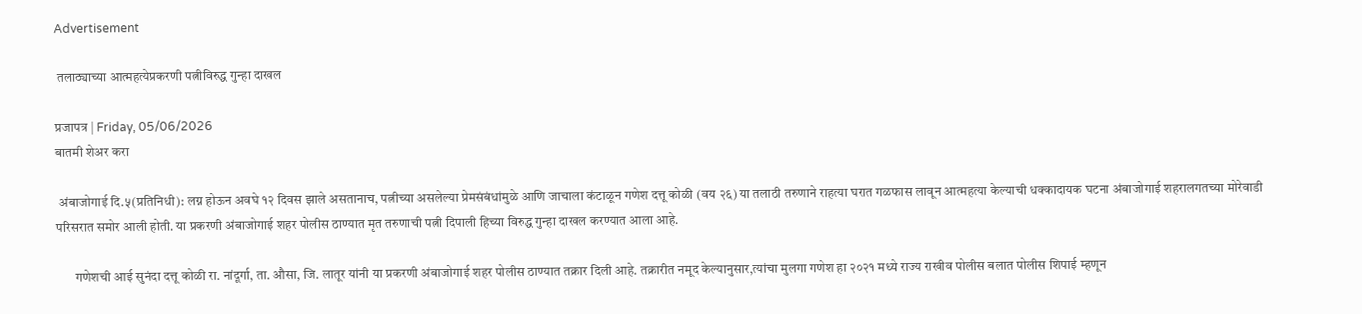Advertisement

 तलाठ्याच्या आत्महत्येप्रकरणी पत्नीविरुद्ध गुन्हा दाखल

प्रजापत्र | Friday, 05/06/2026
बातमी शेअर करा

 अंबाजोगाई दि.५(प्रतिनिधी): लग्न होऊन अवघे १२ दिवस झाले असतानाच, पत्नीच्या असलेल्या प्रेमसंबंधांमुळे आणि जाचाला कंटाळून गणेश दत्तू कोळी (वय २६) या तलाठी तरुणाने राहत्या घरात गळफास लावून आत्महत्या केल्याची धक्कादायक घटना अंबाजोगाई शहरालगतच्या मोरेवाडी परिसरात समोर आली होती. या प्रकरणी अंबाजोगाई शहर पोलीस ठाण्यात मृत तरुणाची पत्नी दिपाली हिच्या विरुद्ध गुन्हा दाखल करण्यात आला आहे.

       गणेशची आई सुनंदा दत्तू कोळी रा. नांदूर्गा, ता. औसा, जि. लातूर यांनी या प्रकरणी अंबाजोगाई शहर पोलीस ठाण्यात तक्रार दिली आहे. तक्रारीत नमूद केल्यानुसार,त्यांचा मुलगा गणेश हा २०२१ मध्ये राज्य राखीव पोलीस बलात पोलीस शिपाई म्हणून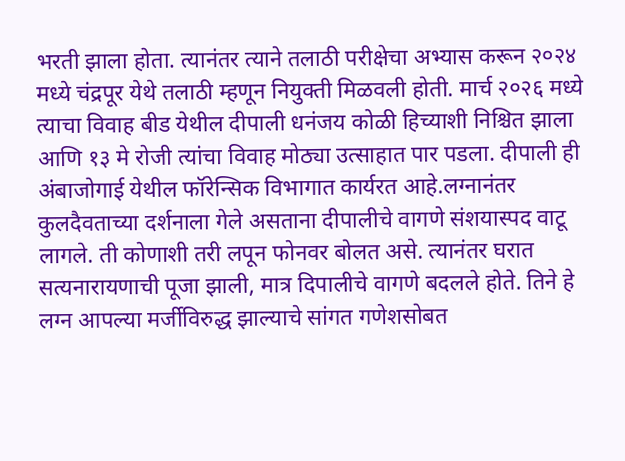भरती झाला होता. त्यानंतर त्याने तलाठी परीक्षेचा अभ्यास करून २०२४ मध्ये चंद्रपूर येथे तलाठी म्हणून नियुक्ती मिळवली होती. मार्च २०२६ मध्ये त्याचा विवाह बीड येथील दीपाली धनंजय कोळी हिच्याशी निश्चित झाला आणि १३ मे रोजी त्यांचा विवाह मोठ्या उत्साहात पार पडला. दीपाली ही अंबाजोगाई येथील फॉरेन्सिक विभागात कार्यरत आहे.लग्नानंतर कुलदैवताच्या दर्शनाला गेले असताना दीपालीचे वागणे संशयास्पद वाटू लागले. ती कोणाशी तरी लपून फोनवर बोलत असे. त्यानंतर घरात सत्यनारायणाची पूजा झाली, मात्र दिपालीचे वागणे बदलले होते. तिने हे लग्न आपल्या मर्जीविरुद्ध झाल्याचे सांगत गणेशसोबत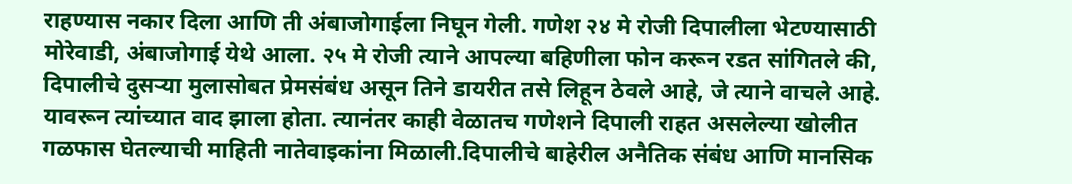राहण्यास नकार दिला आणि ती अंबाजोगाईला निघून गेली. गणेश २४ मे रोजी दिपालीला भेटण्यासाठी मोरेवाडी, अंबाजोगाई येथे आला. २५ मे रोजी त्याने आपल्या बहिणीला फोन करून रडत सांगितले की, दिपालीचे दुसऱ्या मुलासोबत प्रेमसंबंध असून तिने डायरीत तसे लिहून ठेवले आहे, जे त्याने वाचले आहे. यावरून त्यांच्यात वाद झाला होता. त्यानंतर काही वेळातच गणेशने दिपाली राहत असलेल्या खोलीत गळफास घेतल्याची माहिती नातेवाइकांना मिळाली.दिपालीचे बाहेरील अनैतिक संबंध आणि मानसिक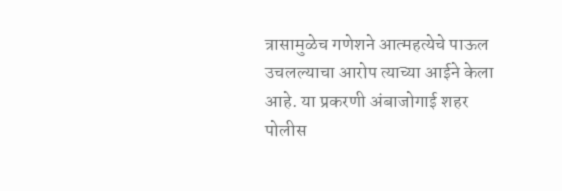त्रासामुळेच गणेशने आत्महत्येचे पाऊल उचलल्याचा आरोप त्याच्या आईने केला आहे. या प्रकरणी अंबाजोगाई शहर पोलीस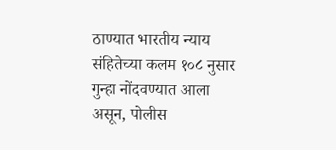ठाण्यात भारतीय न्याय संहितेच्या कलम १०८ नुसार गुन्हा नोंदवण्यात आला असून, पोलीस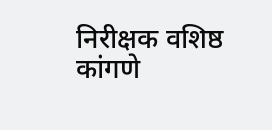निरीक्षक वशिष्ठ कांगणे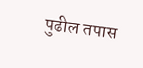पुढील तपास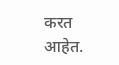करत आहेत.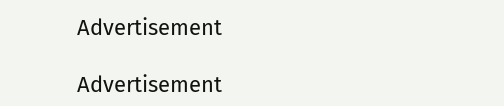Advertisement

Advertisement